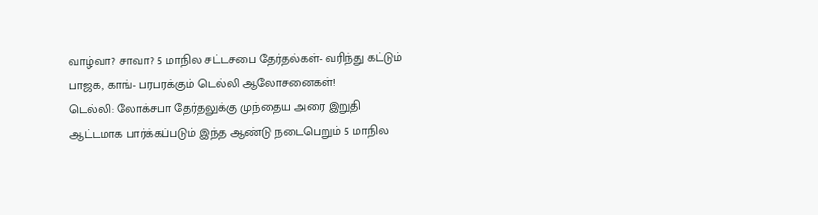வாழ்வா? சாவா? 5 மாநில சட்டசபை தேர்தல்கள்- வரிந்து கட்டும் பாஜக, காங்- பரபரக்கும் டெல்லி ஆலோசனைகள்!
டெல்லி: லோக்சபா தேர்தலுக்கு முந்தைய அரை இறுதி ஆட்டமாக பார்க்கப்படும் இந்த ஆண்டு நடைபெறும் 5 மாநில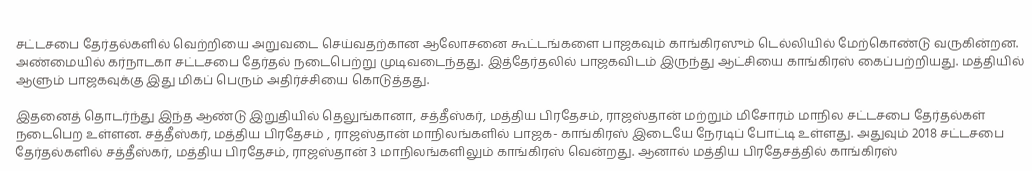சட்டசபை தேர்தல்களில் வெற்றியை அறுவடை செய்வதற்கான ஆலோசனை கூட்டங்களை பாஜகவும் காங்கிரஸும் டெல்லியில் மேற்கொண்டு வருகின்றன.
அண்மையில் கர்நாடகா சட்டசபை தேர்தல் நடைபெற்று முடிவடைந்தது. இத்தேர்தலில் பாஜகவிடம் இருந்து ஆட்சியை காங்கிரஸ் கைப்பற்றியது. மத்தியில் ஆளும் பாஜகவுக்கு இது மிகப் பெரும் அதிர்ச்சியை கொடுத்தது.

இதனைத் தொடர்ந்து இந்த ஆண்டு இறுதியில் தெலுங்கானா, சத்தீஸ்கர், மத்திய பிரதேசம், ராஜஸ்தான் மற்றும் மிசோரம் மாநில சட்டசபை தேர்தல்கள் நடைபெற உள்ளன. சத்தீஸ்கர், மத்திய பிரதேசம் , ராஜஸ்தான் மாநிலங்களில் பாஜக- காங்கிரஸ் இடையே நேரடிப் போட்டி உள்ளது. அதுவும் 2018 சட்டசபை தேர்தல்களில் சத்தீஸ்கர், மத்திய பிரதேசம், ராஜஸ்தான் 3 மாநிலங்களிலும் காங்கிரஸ் வென்றது. ஆனால் மத்திய பிரதேசத்தில் காங்கிரஸ்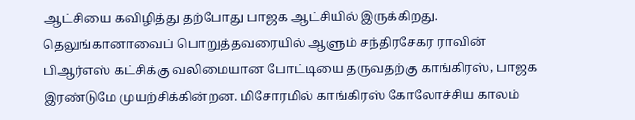ஆட்சியை கவிழித்து தற்போது பாஜக ஆட்சியில் இருக்கிறது. தெலுங்கானாவைப் பொறுத்தவரையில் ஆளும் சந்திரசேகர ராவின் பிஆர்எஸ் கட்சிக்கு வலிமையான போட்டியை தருவதற்கு காங்கிரஸ், பாஜக இரண்டுமே முயற்சிக்கின்றன. மிசோரமில் காங்கிரஸ் கோலோச்சிய காலம்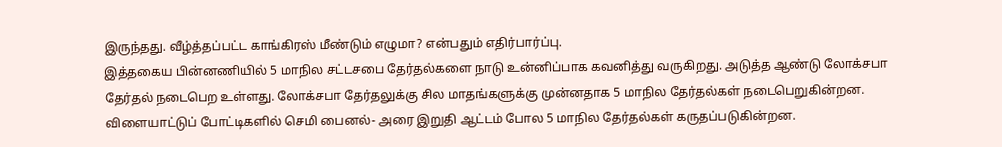இருந்தது. வீழ்த்தப்பட்ட காங்கிரஸ் மீண்டும் எழுமா? என்பதும் எதிர்பார்ப்பு.
இத்தகைய பின்னணியில் 5 மாநில சட்டசபை தேர்தல்களை நாடு உன்னிப்பாக கவனித்து வருகிறது. அடுத்த ஆண்டு லோக்சபா தேர்தல் நடைபெற உள்ளது. லோக்சபா தேர்தலுக்கு சில மாதங்களுக்கு முன்னதாக 5 மாநில தேர்தல்கள் நடைபெறுகின்றன. விளையாட்டுப் போட்டிகளில் செமி பைனல்- அரை இறுதி ஆட்டம் போல 5 மாநில தேர்தல்கள் கருதப்படுகின்றன.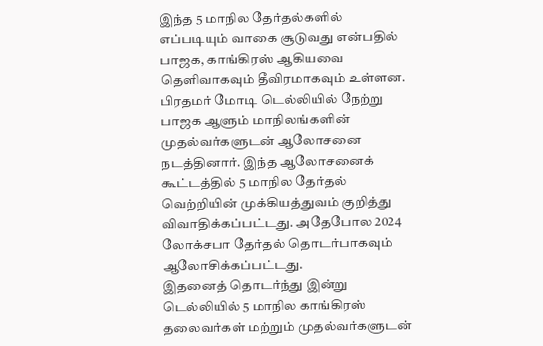இந்த 5 மாநில தேர்தல்களில் எப்படியும் வாகை சூடுவது என்பதில் பாஜக, காங்கிரஸ் ஆகியவை தெளிவாகவும் தீவிரமாகவும் உள்ளன. பிரதமர் மோடி டெல்லியில் நேற்று பாஜக ஆளும் மாநிலங்களின் முதல்வர்களுடன் ஆலோசனை நடத்தினார். இந்த ஆலோசனைக் கூட்டத்தில் 5 மாநில தேர்தல் வெற்றியின் முக்கியத்துவம் குறித்து விவாதிக்கப்பட்டது. அதேபோல 2024 லோக்சபா தேர்தல் தொடர்பாகவும் ஆலோசிக்கப்பட்டது.
இதனைத் தொடர்ந்து இன்று டெல்லியில் 5 மாநில காங்கிரஸ் தலைவர்கள் மற்றும் முதல்வர்களுடன்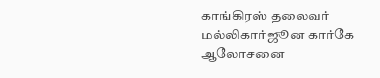காங்கிரஸ் தலைவர் மல்லிகார்ஜூன கார்கே ஆலோசனை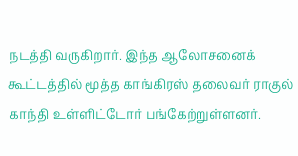நடத்தி வருகிறார். இந்த ஆலோசனைக் கூட்டத்தில் மூத்த காங்கிரஸ் தலைவர் ராகுல் காந்தி உள்ளிட்டோர் பங்கேற்றுள்ளனர்.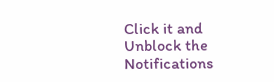Click it and Unblock the Notifications